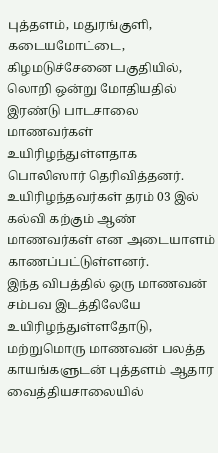புத்தளம், மதுரங்குளி, கடையமோட்டை, கிழமடுச்சேனை பகுதியில், லொறி ஒன்று மோதியதில் இரண்டு பாடசாலை மாணவர்கள் உயிரிழந்துள்ளதாக பொலிஸார் தெரிவித்தனர்.
உயிரிழந்தவர்கள் தரம் 03 இல் கல்வி கற்கும் ஆண் மாணவர்கள் என அடையாளம் காணப்பட்டுள்ளனர்.
இந்த விபத்தில் ஒரு மாணவன் சம்பவ இடத்திலேயே உயிரிழந்துள்ளதோடு, மற்றுமொரு மாணவன் பலத்த காயங்களுடன் புத்தளம் ஆதார வைத்தியசாலையில்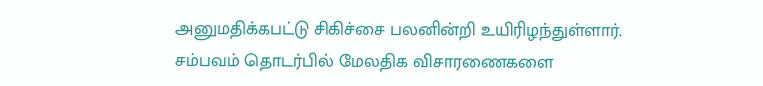அனுமதிக்கபட்டு சிகிச்சை பலனின்றி உயிரிழந்துள்ளார்.
சம்பவம் தொடர்பில் மேலதிக விசாரணைகளை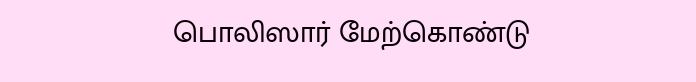பொலிஸார் மேற்கொண்டு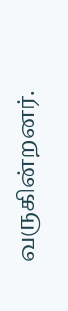வருகின்றனர்.